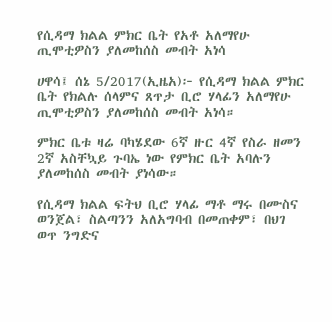የሲዳማ ክልል ምክር ቤት የአቶ አለማየሁ ጢሞቲዎስን ያለመከሰስ መብት አነሳ

ሀዋሳ፤ ሰኔ 5/2017(ኢዜአ)፦ የሲዳማ ክልል ምክር ቤት የክልሉ ሰላምና ጸጥታ ቢሮ ሃላፊን አለማየሁ ጢሞቲዎስን ያለመከሰስ መብት አነሳ።

ምክር ቤቱ ዛሬ ባካሄደው 6ኛ ዙር 4ኛ የስራ ዘመን 2ኛ አስቸኳይ ጉባኤ ነው የምክር ቤት አባሉን ያለመከሰስ መብት ያነሳው።

የሲዳማ ክልል ፍትህ ቢሮ ሃላፊ ማቶ ማሩ በሙስና ወንጀል፣ ስልጣንን አለአግባብ በመጠቀም፣ በህገ ወጥ ንግድና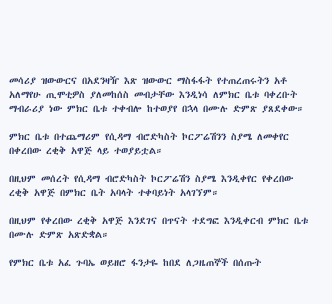መሳሪያ ዝውውርና በአደንዛዥ እጽ ዝውውር ማስፋፋት የተጠረጠሩትን አቶ አለማየሁ ጢሞቲዎስ ያለመከሰስ መብታቸው እንዲነሳ ለምክር ቤቱ ባቀረቡት ማብራሪያ ነው ምክር ቤቱ ተቀብሎ ከተወያየ በኋላ በሙሉ ድምጽ ያጸደቀው።

ምክር ቤቱ በተጨማሪም የሲዳማ ብሮድካስት ኮርፖሬሽንን ስያሜ ለመቀየር በቀረበው ረቂቅ አዋጅ ላይ ተወያይቷል።

በዚህም መሰረት የሲዳማ ብሮድካስት ኮርፖሬሽን ስያሜ እንዲቀየር የቀረበው ረቂቅ አዋጅ በምክር ቤት አባላት ተቀባይነት አላገኘም።

በዚህም የቀረበው ረቂቅ አዋጅ እንደገና በጥናት ተደግፎ እንዲቀርብ ምክር ቤቱ በሙሉ ድምጽ አጽድቋል።

የምክር ቤቱ አፈ ጉባኤ ወይዘሮ ፋንታዬ ከበደ ለጋዜጠኞች በሰጡት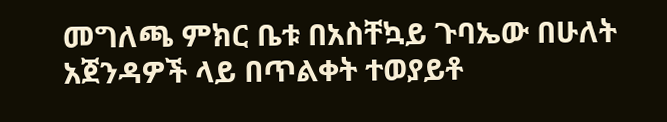መግለጫ ምክር ቤቱ በአስቸኳይ ጉባኤው በሁለት አጀንዳዎች ላይ በጥልቀት ተወያይቶ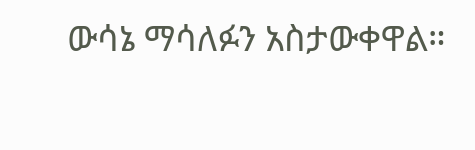ውሳኔ ማሳለፉን አስታውቀዋል።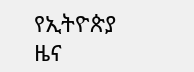የኢትዮጵያ ዜና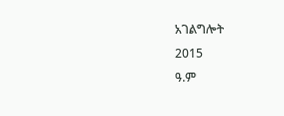አገልግሎት
2015
ዓ.ም